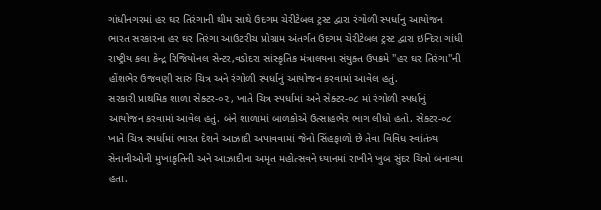ગાંધીનગરમાં હર ઘર તિરંગાની થીમ સાથે ઉદગમ ચેરીટેબલ ટ્રસ્ટ દ્વારા રંગોળી સ્પર્ધાનુ આયોજન
ભારત સરકારના હર ઘર તિરંગા આઉટરીચ પ્રોગ્રામ અંતર્ગત ઉદગમ ચેરીટેબલ ટ્રસ્ટ દ્વારા ઇન્દિરા ગાંધી રાષ્ટ્રીય કલા કેન્દ્ર રિજિયોનલ સેન્ટર,વડોદરા સાંસ્કૃતિક મંત્રાલયના સંયુક્ત ઉપક્રમે ''હર ઘર તિરંગા''ની હોંશભેર ઉજવણી સારું ચિત્ર અને રંગોળી સ્પર્ધાનું આયોજન કરવામાં આવેલ હતું.
સરકારી પ્રાથમિક શાળા સેક્ટર-૦૨, ખાતે ચિત્ર સ્પર્ધામાં અને સેક્ટર-૦૮ માં રંગોળી સ્પર્ધાનું આયોજન કરવામાં આવેલ હતું. બંને શાળામાં બાળકોએ ઉત્સાહભેર ભાગ લીધો હતો. સેક્ટર-૦૮ ખાતે ચિત્ર સ્પર્ધામાં ભારત દેશને આઝાદી અપાવવામાં જેનો સિંહફાળો છે તેવા વિવિધ સ્વાંતંત્ર્ય સેનાનીઓની મુખાકૃતિની અને આઝાદીના અમૃત મહોત્સવને ધ્યાનમાં રાખીને ખુબ સુંદર ચિત્રો બનાવ્યા હતા.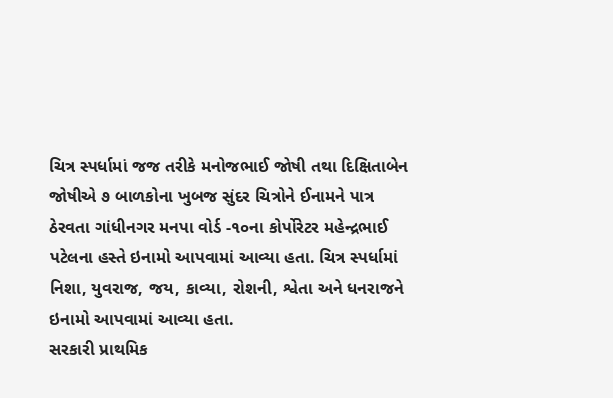ચિત્ર સ્પર્ધામાં જજ તરીકે મનોજભાઈ જોષી તથા દિક્ષિતાબેન જોષીએ ૭ બાળકોના ખુબજ સુંદર ચિત્રોને ઈનામને પાત્ર ઠેરવતા ગાંધીનગર મનપા વોર્ડ -૧૦ના કોર્પોરેટર મહેન્દ્રભાઈ પટેલના હસ્તે ઇનામો આપવામાં આવ્યા હતા. ચિત્ર સ્પર્ધામાં નિશા, યુવરાજ, જય, કાવ્યા, રોશની, શ્વેતા અને ધનરાજને ઇનામો આપવામાં આવ્યા હતા.
સરકારી પ્રાથમિક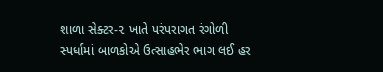શાળા સેક્ટર-૨ ખાતે પરંપરાગત રંગોળી સ્પર્ધામાં બાળકોએ ઉત્સાહભેર ભાગ લઈ હર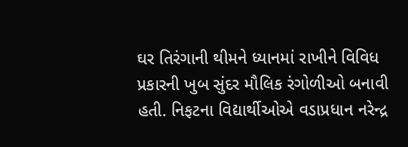ઘર તિરંગાની થીમને ધ્યાનમાં રાખીને વિવિધ પ્રકારની ખુબ સુંદર મૌલિક રંગોળીઓ બનાવી હતી. નિફટના વિદ્યાર્થીઓએ વડાપ્રધાન નરેન્દ્ર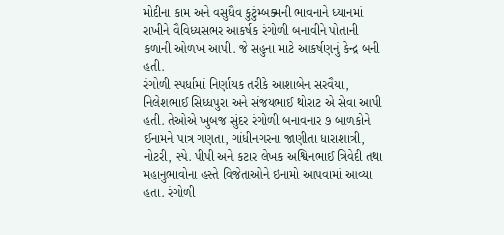મોદીના કામ અને વસુધૈવ કુટુંમ્બક્મની ભાવનાને ધ્યાનમાં રાખીને વૈવિધ્યસભર આકર્ષક રંગોળી બનાવીને પોતાની કળાની ઓળખ આપી. જે સહુના માટે આકર્ષણનું કેન્દ્ર બની હતી.
રંગોળી સ્પર્ધામાં નિર્ણાયક તરીકે આશાબેન સરવૈયા, નિલેશભાઈ સિધ્ધપુરા અને સંજયભાઈ થોરાટ એ સેવા આપી હતી. તેઓએ ખુબજ સુંદર રંગોળી બનાવનાર ૭ બાળકોને ઈનામને પાત્ર ગણતા, ગાંધીનગરના જાણીતા ધારાશાત્રી, નોટરી, સ્પે. પીપી અને કટાર લેખક અશ્વિનભાઈ ત્રિવેદી તથા મહાનુભાવોના હસ્તે વિજેતાઓને ઇનામો આપવામાં આવ્યા હતા. રંગોળી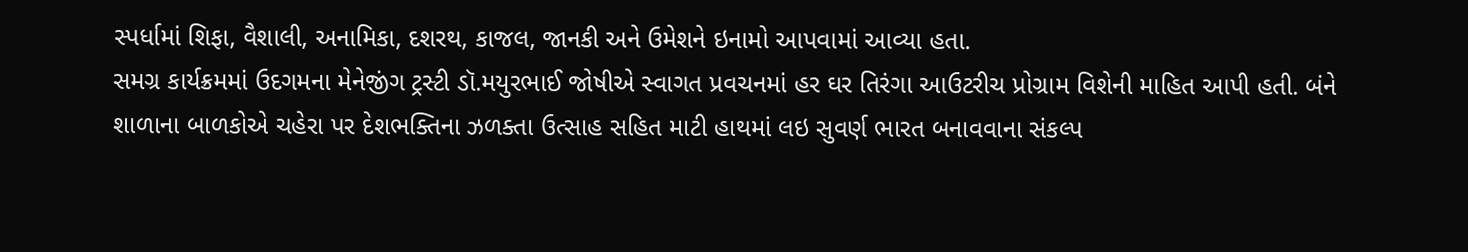સ્પર્ધામાં શિફા, વૈશાલી, અનામિકા, દશરથ, કાજલ, જાનકી અને ઉમેશને ઇનામો આપવામાં આવ્યા હતા.
સમગ્ર કાર્યક્રમમાં ઉદગમના મેનેજીંગ ટ્રસ્ટી ડૉ.મયુરભાઈ જોષીએ સ્વાગત પ્રવચનમાં હર ઘર તિરંગા આઉટરીચ પ્રોગ્રામ વિશેની માહિત આપી હતી. બંને શાળાના બાળકોએ ચહેરા પર દેશભક્તિના ઝળક્તા ઉત્સાહ સહિત માટી હાથમાં લઇ સુવર્ણ ભારત બનાવવાના સંકલ્પ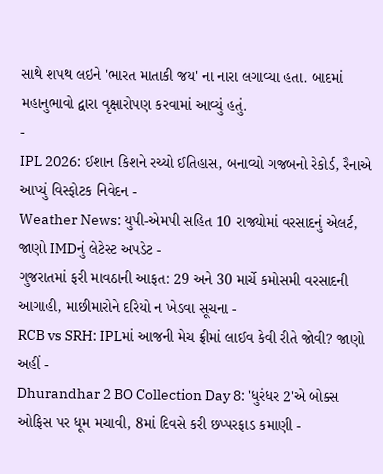સાથે શપથ લઇને 'ભારત માતાકી જય' ના નારા લગાવ્યા હતા. બાદમાં મહાનુભાવો દ્વારા વૃક્ષારોપણ કરવામાં આવ્યું હતું.
-
IPL 2026: ઈશાન કિશને રચ્યો ઈતિહાસ, બનાવ્યો ગજબનો રેકોર્ડ, રૈનાએ આપ્યું વિસ્ફોટક નિવેદન -
Weather News: યુપી-એમપી સહિત 10 રાજ્યોમાં વરસાદનું એલર્ટ, જાણો IMDનું લેટેસ્ટ અપડેટ -
ગુજરાતમાં ફરી માવઠાની આફત: 29 અને 30 માર્ચે કમોસમી વરસાદની આગાહી, માછીમારોને દરિયો ન ખેડવા સૂચના -
RCB vs SRH: IPLમાં આજની મેચ ફ્રીમાં લાઈવ કેવી રીતે જોવી? જાણો અહીં -
Dhurandhar 2 BO Collection Day 8: 'ધુરંધર 2'એ બોક્સ ઓફિસ પર ધૂમ મચાવી, 8માં દિવસે કરી છપ્પરફાડ કમાણી -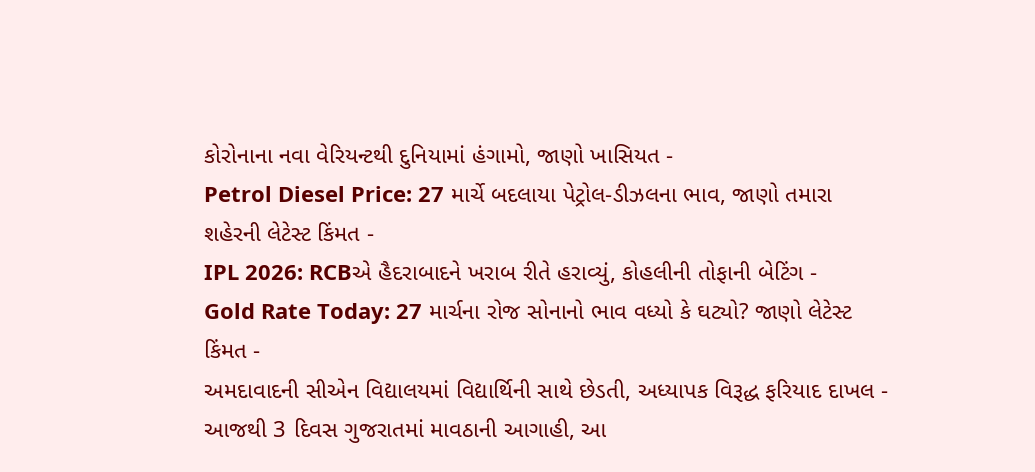કોરોનાના નવા વેરિયન્ટથી દુનિયામાં હંગામો, જાણો ખાસિયત -
Petrol Diesel Price: 27 માર્ચે બદલાયા પેટ્રોલ-ડીઝલના ભાવ, જાણો તમારા શહેરની લેટેસ્ટ કિંમત -
IPL 2026: RCBએ હૈદરાબાદને ખરાબ રીતે હરાવ્યું, કોહલીની તોફાની બેટિંગ -
Gold Rate Today: 27 માર્ચના રોજ સોનાનો ભાવ વધ્યો કે ઘટ્યો? જાણો લેટેસ્ટ કિંમત -
અમદાવાદની સીએન વિદ્યાલયમાં વિદ્યાર્થિની સાથે છેડતી, અધ્યાપક વિરૂદ્ધ ફરિયાદ દાખલ -
આજથી 3 દિવસ ગુજરાતમાં માવઠાની આગાહી, આ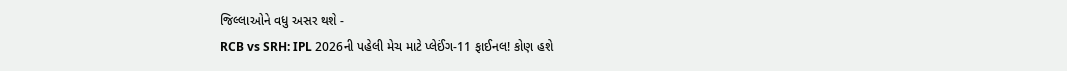જિલ્લાઓને વધુ અસર થશે -
RCB vs SRH: IPL 2026ની પહેલી મેચ માટે પ્લેઈંગ-11 ફાઈનલ! કોણ હશે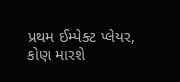પ્રથમ ઈમ્પેક્ટ પ્લેયર, કોણ મારશે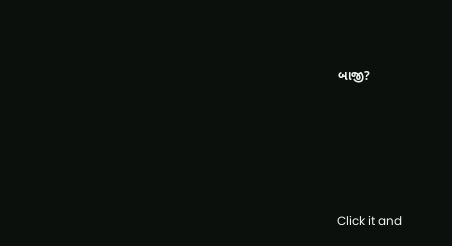બાજી?








Click it and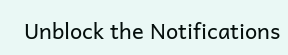Unblock the Notifications